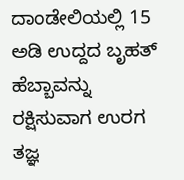ದಾಂಡೇಲಿಯಲ್ಲಿ 15 ಅಡಿ ಉದ್ದದ ಬೃಹತ್ ಹೆಬ್ಬಾವನ್ನು ರಕ್ಷಿಸುವಾಗ ಉರಗ ತಜ್ಞ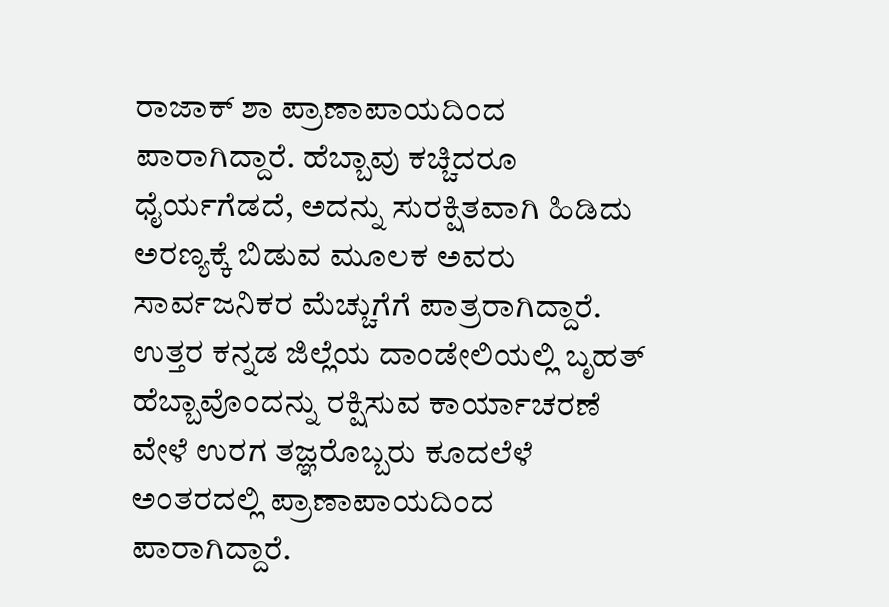ರಾಜಾಕ್ ಶಾ ಪ್ರಾಣಾಪಾಯದಿಂದ ಪಾರಾಗಿದ್ದಾರೆ. ಹೆಬ್ಬಾವು ಕಚ್ಚಿದರೂ ಧೈರ್ಯಗೆಡದೆ, ಅದನ್ನು ಸುರಕ್ಷಿತವಾಗಿ ಹಿಡಿದು ಅರಣ್ಯಕ್ಕೆ ಬಿಡುವ ಮೂಲಕ ಅವರು ಸಾರ್ವಜನಿಕರ ಮೆಚ್ಚುಗೆಗೆ ಪಾತ್ರರಾಗಿದ್ದಾರೆ.
ಉತ್ತರ ಕನ್ನಡ ಜಿಲ್ಲೆಯ ದಾಂಡೇಲಿಯಲ್ಲಿ ಬೃಹತ್ ಹೆಬ್ಬಾವೊಂದನ್ನು ರಕ್ಷಿಸುವ ಕಾರ್ಯಾಚರಣೆ ವೇಳೆ ಉರಗ ತಜ್ಞರೊಬ್ಬರು ಕೂದಲೆಳೆ ಅಂತರದಲ್ಲಿ ಪ್ರಾಣಾಪಾಯದಿಂದ ಪಾರಾಗಿದ್ದಾರೆ.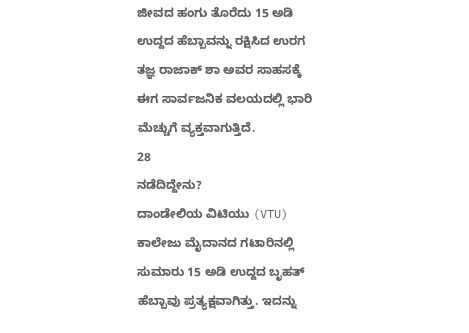ಜೀವದ ಹಂಗು ತೊರೆದು 15 ಅಡಿ ಉದ್ದದ ಹೆಬ್ಬಾವನ್ನು ರಕ್ಷಿಸಿದ ಉರಗ ತಜ್ಞ ರಾಜಾಕ್ ಶಾ ಅವರ ಸಾಹಸಕ್ಕೆ ಈಗ ಸಾರ್ವಜನಿಕ ವಲಯದಲ್ಲಿ ಭಾರಿ ಮೆಚ್ಚುಗೆ ವ್ಯಕ್ತವಾಗುತ್ತಿದೆ.
28
ನಡೆದಿದ್ದೇನು?
ದಾಂಡೇಲಿಯ ವಿಟಿಯು (VTU) ಕಾಲೇಜು ಮೈದಾನದ ಗಟಾರಿನಲ್ಲಿ ಸುಮಾರು 15 ಅಡಿ ಉದ್ದದ ಬೃಹತ್ ಹೆಬ್ಬಾವು ಪ್ರತ್ಯಕ್ಷವಾಗಿತ್ತು. ಇದನ್ನು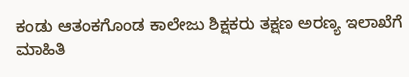ಕಂಡು ಆತಂಕಗೊಂಡ ಕಾಲೇಜು ಶಿಕ್ಷಕರು ತಕ್ಷಣ ಅರಣ್ಯ ಇಲಾಖೆಗೆ ಮಾಹಿತಿ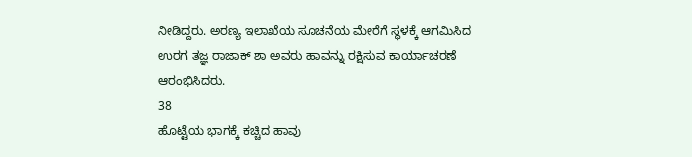ನೀಡಿದ್ದರು. ಅರಣ್ಯ ಇಲಾಖೆಯ ಸೂಚನೆಯ ಮೇರೆಗೆ ಸ್ಥಳಕ್ಕೆ ಆಗಮಿಸಿದ ಉರಗ ತಜ್ಞ ರಾಜಾಕ್ ಶಾ ಅವರು ಹಾವನ್ನು ರಕ್ಷಿಸುವ ಕಾರ್ಯಾಚರಣೆ ಆರಂಭಿಸಿದರು.
38
ಹೊಟ್ಟೆಯ ಭಾಗಕ್ಕೆ ಕಚ್ಚಿದ ಹಾವು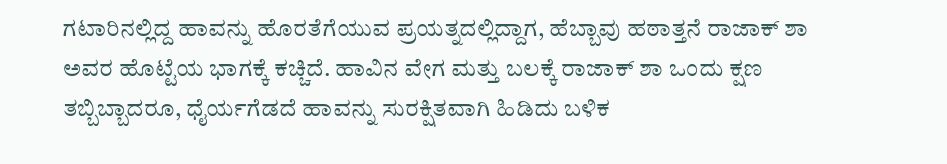ಗಟಾರಿನಲ್ಲಿದ್ದ ಹಾವನ್ನು ಹೊರತೆಗೆಯುವ ಪ್ರಯತ್ನದಲ್ಲಿದ್ದಾಗ, ಹೆಬ್ಬಾವು ಹಠಾತ್ತನೆ ರಾಜಾಕ್ ಶಾ ಅವರ ಹೊಟ್ಟೆಯ ಭಾಗಕ್ಕೆ ಕಚ್ಚಿದೆ. ಹಾವಿನ ವೇಗ ಮತ್ತು ಬಲಕ್ಕೆ ರಾಜಾಕ್ ಶಾ ಒಂದು ಕ್ಷಣ ತಬ್ಬಿಬ್ಬಾದರೂ, ಧೈರ್ಯಗೆಡದೆ ಹಾವನ್ನು ಸುರಕ್ಷಿತವಾಗಿ ಹಿಡಿದು ಬಳಿಕ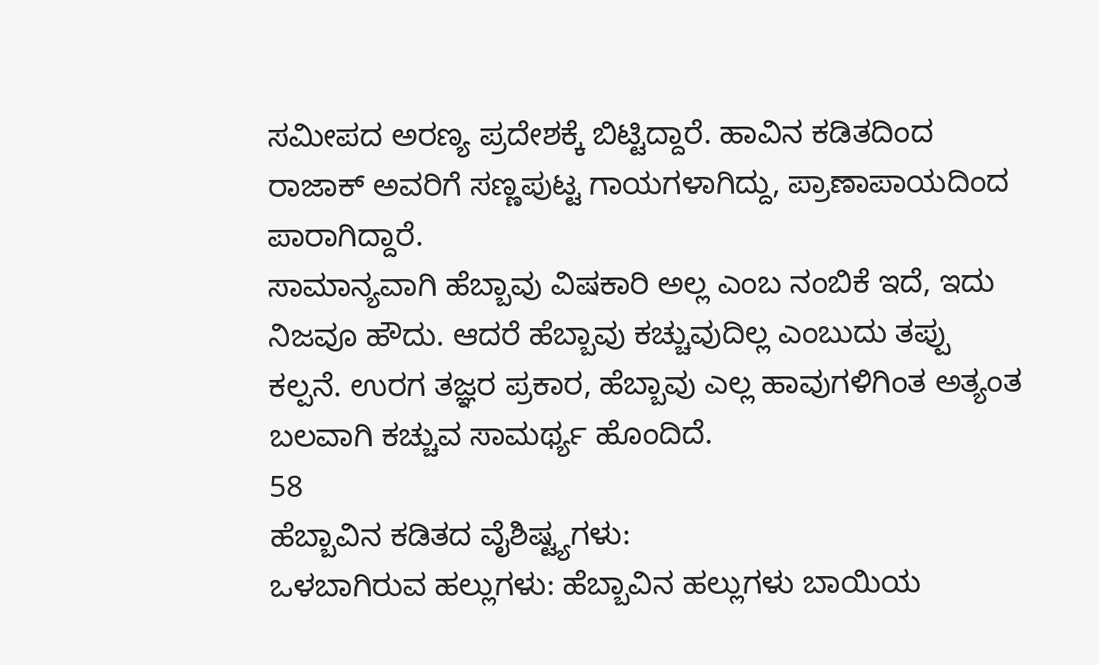ಸಮೀಪದ ಅರಣ್ಯ ಪ್ರದೇಶಕ್ಕೆ ಬಿಟ್ಟಿದ್ದಾರೆ. ಹಾವಿನ ಕಡಿತದಿಂದ ರಾಜಾಕ್ ಅವರಿಗೆ ಸಣ್ಣಪುಟ್ಟ ಗಾಯಗಳಾಗಿದ್ದು, ಪ್ರಾಣಾಪಾಯದಿಂದ ಪಾರಾಗಿದ್ದಾರೆ.
ಸಾಮಾನ್ಯವಾಗಿ ಹೆಬ್ಬಾವು ವಿಷಕಾರಿ ಅಲ್ಲ ಎಂಬ ನಂಬಿಕೆ ಇದೆ, ಇದು ನಿಜವೂ ಹೌದು. ಆದರೆ ಹೆಬ್ಬಾವು ಕಚ್ಚುವುದಿಲ್ಲ ಎಂಬುದು ತಪ್ಪು ಕಲ್ಪನೆ. ಉರಗ ತಜ್ಞರ ಪ್ರಕಾರ, ಹೆಬ್ಬಾವು ಎಲ್ಲ ಹಾವುಗಳಿಗಿಂತ ಅತ್ಯಂತ ಬಲವಾಗಿ ಕಚ್ಚುವ ಸಾಮರ್ಥ್ಯ ಹೊಂದಿದೆ.
58
ಹೆಬ್ಬಾವಿನ ಕಡಿತದ ವೈಶಿಷ್ಟ್ಯಗಳು:
ಒಳಬಾಗಿರುವ ಹಲ್ಲುಗಳು: ಹೆಬ್ಬಾವಿನ ಹಲ್ಲುಗಳು ಬಾಯಿಯ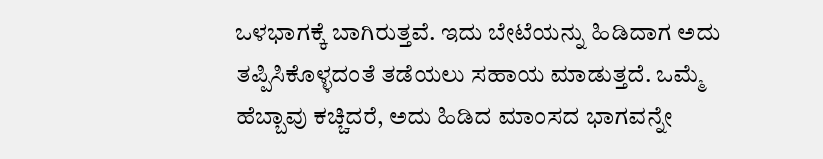ಒಳಭಾಗಕ್ಕೆ ಬಾಗಿರುತ್ತವೆ. ಇದು ಬೇಟೆಯನ್ನು ಹಿಡಿದಾಗ ಅದು ತಪ್ಪಿಸಿಕೊಳ್ಳದಂತೆ ತಡೆಯಲು ಸಹಾಯ ಮಾಡುತ್ತದೆ. ಒಮ್ಮೆ ಹೆಬ್ಬಾವು ಕಚ್ಚಿದರೆ, ಅದು ಹಿಡಿದ ಮಾಂಸದ ಭಾಗವನ್ನೇ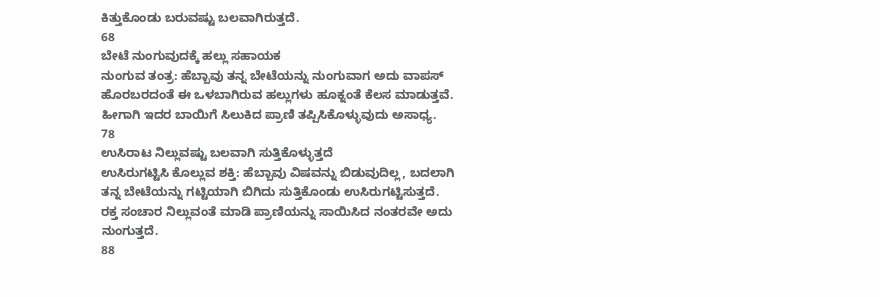ಕಿತ್ತುಕೊಂಡು ಬರುವಷ್ಟು ಬಲವಾಗಿರುತ್ತದೆ.
68
ಬೇಟೆ ನುಂಗುವುದಕ್ಕೆ ಹಲ್ಲು ಸಹಾಯಕ
ನುಂಗುವ ತಂತ್ರ: ಹೆಬ್ಬಾವು ತನ್ನ ಬೇಟೆಯನ್ನು ನುಂಗುವಾಗ ಅದು ವಾಪಸ್ ಹೊರಬರದಂತೆ ಈ ಒಳಬಾಗಿರುವ ಹಲ್ಲುಗಳು ಹೂಕ್ನಂತೆ ಕೆಲಸ ಮಾಡುತ್ತವೆ. ಹೀಗಾಗಿ ಇದರ ಬಾಯಿಗೆ ಸಿಲುಕಿದ ಪ್ರಾಣಿ ತಪ್ಪಿಸಿಕೊಳ್ಳುವುದು ಅಸಾಧ್ಯ.
78
ಉಸಿರಾಟ ನಿಲ್ಲುವಷ್ಟು ಬಲವಾಗಿ ಸುತ್ತಿಕೊಳ್ಳುತ್ತದೆ
ಉಸಿರುಗಟ್ಟಿಸಿ ಕೊಲ್ಲುವ ಶಕ್ತಿ: ಹೆಬ್ಬಾವು ವಿಷವನ್ನು ಬಿಡುವುದಿಲ್ಲ, ಬದಲಾಗಿ ತನ್ನ ಬೇಟೆಯನ್ನು ಗಟ್ಟಿಯಾಗಿ ಬಿಗಿದು ಸುತ್ತಿಕೊಂಡು ಉಸಿರುಗಟ್ಟಿಸುತ್ತದೆ. ರಕ್ತ ಸಂಚಾರ ನಿಲ್ಲುವಂತೆ ಮಾಡಿ ಪ್ರಾಣಿಯನ್ನು ಸಾಯಿಸಿದ ನಂತರವೇ ಅದು ನುಂಗುತ್ತದೆ.
88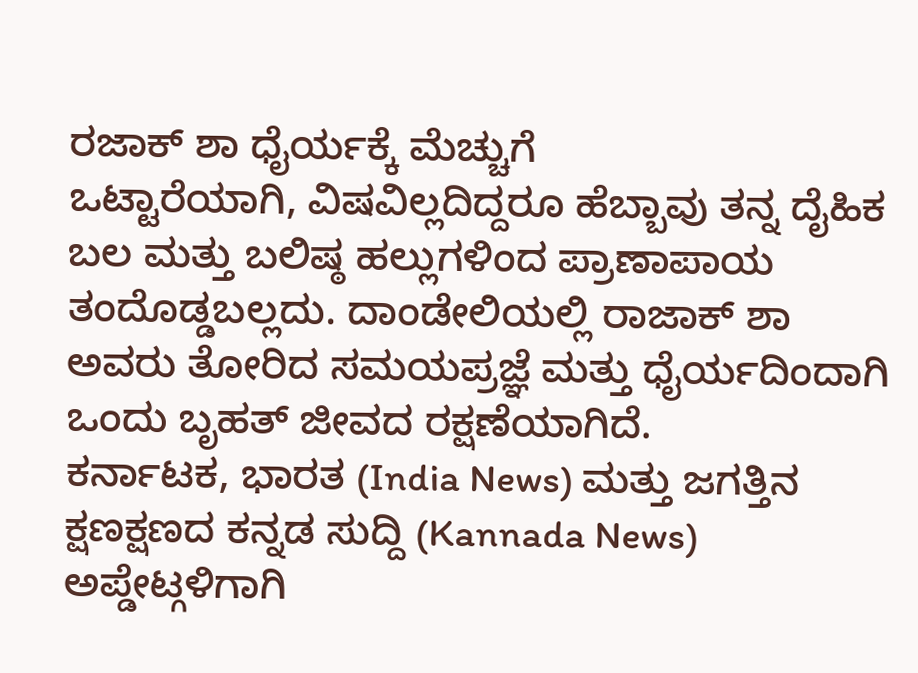ರಜಾಕ್ ಶಾ ಧೈರ್ಯಕ್ಕೆ ಮೆಚ್ಚುಗೆ
ಒಟ್ಟಾರೆಯಾಗಿ, ವಿಷವಿಲ್ಲದಿದ್ದರೂ ಹೆಬ್ಬಾವು ತನ್ನ ದೈಹಿಕ ಬಲ ಮತ್ತು ಬಲಿಷ್ಠ ಹಲ್ಲುಗಳಿಂದ ಪ್ರಾಣಾಪಾಯ ತಂದೊಡ್ಡಬಲ್ಲದು. ದಾಂಡೇಲಿಯಲ್ಲಿ ರಾಜಾಕ್ ಶಾ ಅವರು ತೋರಿದ ಸಮಯಪ್ರಜ್ಞೆ ಮತ್ತು ಧೈರ್ಯದಿಂದಾಗಿ ಒಂದು ಬೃಹತ್ ಜೀವದ ರಕ್ಷಣೆಯಾಗಿದೆ.
ಕರ್ನಾಟಕ, ಭಾರತ (India News) ಮತ್ತು ಜಗತ್ತಿನ ಕ್ಷಣಕ್ಷಣದ ಕನ್ನಡ ಸುದ್ದಿ (Kannada News) ಅಪ್ಡೇಟ್ಗಳಿಗಾಗಿ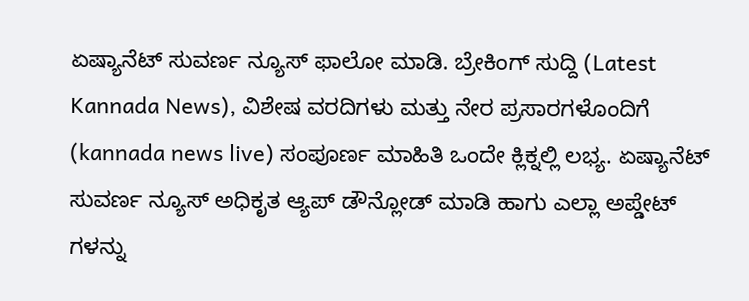ಏಷ್ಯಾನೆಟ್ ಸುವರ್ಣ ನ್ಯೂಸ್ ಫಾಲೋ ಮಾಡಿ. ಬ್ರೇಕಿಂಗ್ ಸುದ್ದಿ (Latest Kannada News), ವಿಶೇಷ ವರದಿಗಳು ಮತ್ತು ನೇರ ಪ್ರಸಾರಗಳೊಂದಿಗೆ (kannada news live) ಸಂಪೂರ್ಣ ಮಾಹಿತಿ ಒಂದೇ ಕ್ಲಿಕ್ನಲ್ಲಿ ಲಭ್ಯ. ಏಷ್ಯಾನೆಟ್ ಸುವರ್ಣ ನ್ಯೂಸ್ ಅಧಿಕೃತ ಆ್ಯಪ್ ಡೌನ್ಲೋಡ್ ಮಾಡಿ ಹಾಗು ಎಲ್ಲಾ ಅಪ್ಡೇಟ್ ಗಳನ್ನು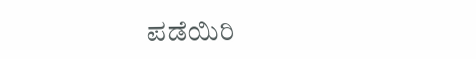ಪಡೆಯಿರಿ